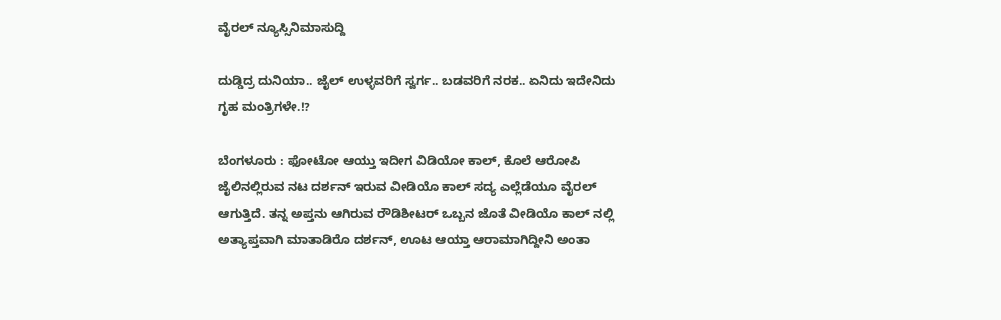ವೈರಲ್ ನ್ಯೂಸ್ಸಿನಿಮಾಸುದ್ದಿ

ದುಡ್ಡಿದ್ರ ದುನಿಯಾ.. ಜೈಲ್ ಉಳ್ಳವರಿಗೆ ಸ್ವರ್ಗ.. ಬಡವರಿಗೆ ನರಕ.. ಏನಿದು ಇದೇನಿದು ಗೃಹ ಮಂತ್ರಿಗಳೇ.!?

ಬೆಂಗಳೂರು : ಫೋಟೋ ಆಯ್ತು ಇದೀಗ ವಿಡಿಯೋ ಕಾಲ್, ಕೊಲೆ ಆರೋಪಿ ಜೈಲಿನಲ್ಲಿರುವ ನಟ ದರ್ಶನ್ ಇರುವ ವೀಡಿಯೊ ಕಾಲ್ ಸದ್ಯ ಎಲ್ಲೆಡೆಯೂ ವೈರಲ್ ಆಗುತ್ತಿದೆ. ತನ್ನ ಅಪ್ತನು ಆಗಿರುವ ರೌಡಿಶೀಟರ್ ಒಬ್ಬನ ಜೊತೆ ವೀಡಿಯೊ ಕಾಲ್ ನಲ್ಲಿ ಅತ್ಯಾಪ್ತವಾಗಿ ಮಾತಾಡಿರೊ ದರ್ಶನ್, ಊಟ ಆಯ್ತಾ ಆರಾಮಾಗಿದ್ದೀನಿ ಅಂತಾ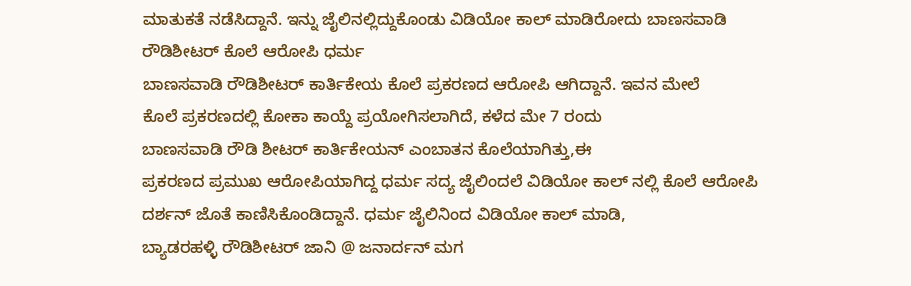ಮಾತುಕತೆ ನಡೆಸಿದ್ದಾನೆ. ಇನ್ನು ಜೈಲಿನಲ್ಲಿದ್ದುಕೊಂಡು ವಿಡಿಯೋ ಕಾಲ್ ಮಾಡಿರೋದು ಬಾಣಸವಾಡಿ ರೌಡಿಶೀಟರ್ ಕೊಲೆ ಆರೋಪಿ ಧರ್ಮ
ಬಾಣಸವಾಡಿ ರೌಡಿಶೀಟರ್ ಕಾರ್ತಿಕೇಯ ಕೊಲೆ ಪ್ರಕರಣದ ಆರೋಪಿ ಆಗಿದ್ದಾನೆ. ಇವನ ಮೇಲೆ
ಕೊಲೆ ಪ್ರಕರಣದಲ್ಲಿ ಕೋಕಾ ಕಾಯ್ದೆ ಪ್ರಯೋಗಿಸಲಾಗಿದೆ, ಕಳೆದ ಮೇ 7 ರಂದು
ಬಾಣಸವಾಡಿ ರೌಡಿ ಶೀಟರ್ ಕಾರ್ತಿಕೇಯನ್ ಎಂಬಾತನ ಕೊಲೆಯಾಗಿತ್ತು,ಈ
ಪ್ರಕರಣದ ಪ್ರಮುಖ ಆರೋಪಿಯಾಗಿದ್ದ ಧರ್ಮ ಸದ್ಯ ಜೈಲಿಂದಲೆ ವಿಡಿಯೋ ಕಾಲ್ ನಲ್ಲಿ ಕೊಲೆ ಆರೋಪಿ ದರ್ಶನ್ ಜೊತೆ ಕಾಣಿಸಿಕೊಂಡಿದ್ದಾನೆ. ಧರ್ಮ ಜೈಲಿನಿಂದ ವಿಡಿಯೋ ಕಾಲ್ ಮಾಡಿ,
ಬ್ಯಾಡರಹಳ್ಳಿ ರೌಡಿಶೀಟರ್ ಜಾನಿ @ ಜನಾರ್ದನ್ ಮಗ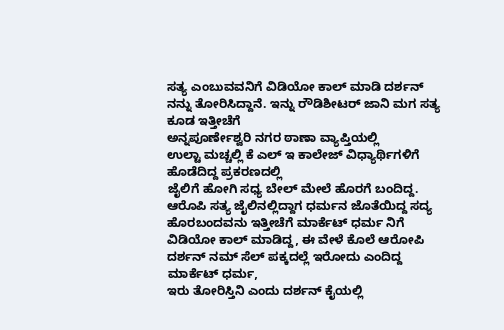ಸತ್ಯ ಎಂಬುವವನಿಗೆ ವಿಡಿಯೋ ಕಾಲ್ ಮಾಡಿ ದರ್ಶನ್ ನನ್ನು ತೋರಿಸಿದ್ದಾನೆ‌. ಇನ್ನು ರೌಡಿಶೀಟರ್ ಜಾನಿ ಮಗ ಸತ್ಯ ಕೂಡ ಇತ್ತೀಚೆಗೆ
ಅನ್ನಪೂರ್ಣೇಶ್ವರಿ ನಗರ ಠಾಣಾ ವ್ಯಾಪ್ತಿಯಲ್ಲಿ
ಉಲ್ಟಾ ಮಚ್ಚಲ್ಲಿ ಕೆ ಎಲ್ ಇ‌ ಕಾಲೇಜ್ ವಿಧ್ಯಾರ್ಥಿಗಳಿಗೆ ಹೊಡೆದಿದ್ದ ಪ್ರಕರಣದಲ್ಲಿ
ಜೈಲಿಗೆ ಹೋಗಿ ಸಧ್ಯ ಬೇಲ್ ಮೇಲೆ ಹೊರಗೆ ಬಂದಿದ್ದ. ಆರೊಪಿ ಸತ್ಯ ಜೈಲಿನಲ್ಲಿದ್ದಾಗ ಧರ್ಮನ ಜೊತೆಯಿದ್ದ ಸದ್ಯ ಹೊರಬಂದವನು ಇತ್ತೀಚೆಗೆ ಮಾರ್ಕೆಟ್ ಧರ್ಮ ನಿಗೆ ವಿಡಿಯೋ ಕಾಲ್ ಮಾಡಿದ್ದ‌, ಈ ವೇಳೆ‌ ಕೊಲೆ ಆರೋಪಿ
ದರ್ಶನ್ ನಮ್ ಸೆಲ್ ಪಕ್ಕದಲ್ಲೆ ಇರೋದು ಎಂದಿದ್ದ ಮಾರ್ಕೆಟ್ ಧರ್ಮ,
ಇರು ತೋರಿಸ್ತಿನಿ ಎಂದು ದರ್ಶನ್ ಕೈಯಲ್ಲಿ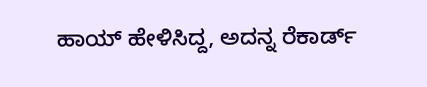ಹಾಯ್ ಹೇಳಿಸಿದ್ದ, ಅದನ್ನ ರೆಕಾರ್ಡ್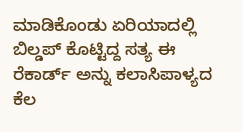ಮಾಡಿಕೊಂಡು ಏರಿಯಾದಲ್ಲಿ ಬಿಲ್ಡಪ್ ಕೊಟ್ಟಿದ್ದ ಸತ್ಯ ಈ ರೆಕಾರ್ಡ್ ಅನ್ನು ಕಲಾಸಿಪಾಳ್ಯದ ಕೆಲ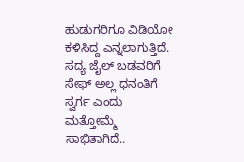ಹುಡುಗರಿಗೂ ವಿಡಿಯೋ ಕಳಿಸಿದ್ದ‌ ಎನ್ನಲಾಗುತ್ತಿದೆ. ಸದ್ಯ ಜೈಲ್ ಬಡವರಿಗೆ ಸೇಫ್ ಅಲ್ಲ ಧನಂತಿಗೆ ಸ್ವರ್ಗ ಎಂದು ಮತ್ತೋಮ್ಮೆ ಸಾಭಿತಾಗಿದೆ..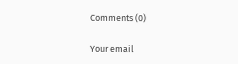Comments (0)

Your email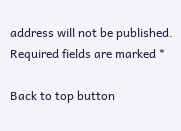address will not be published. Required fields are marked *

Back to top button